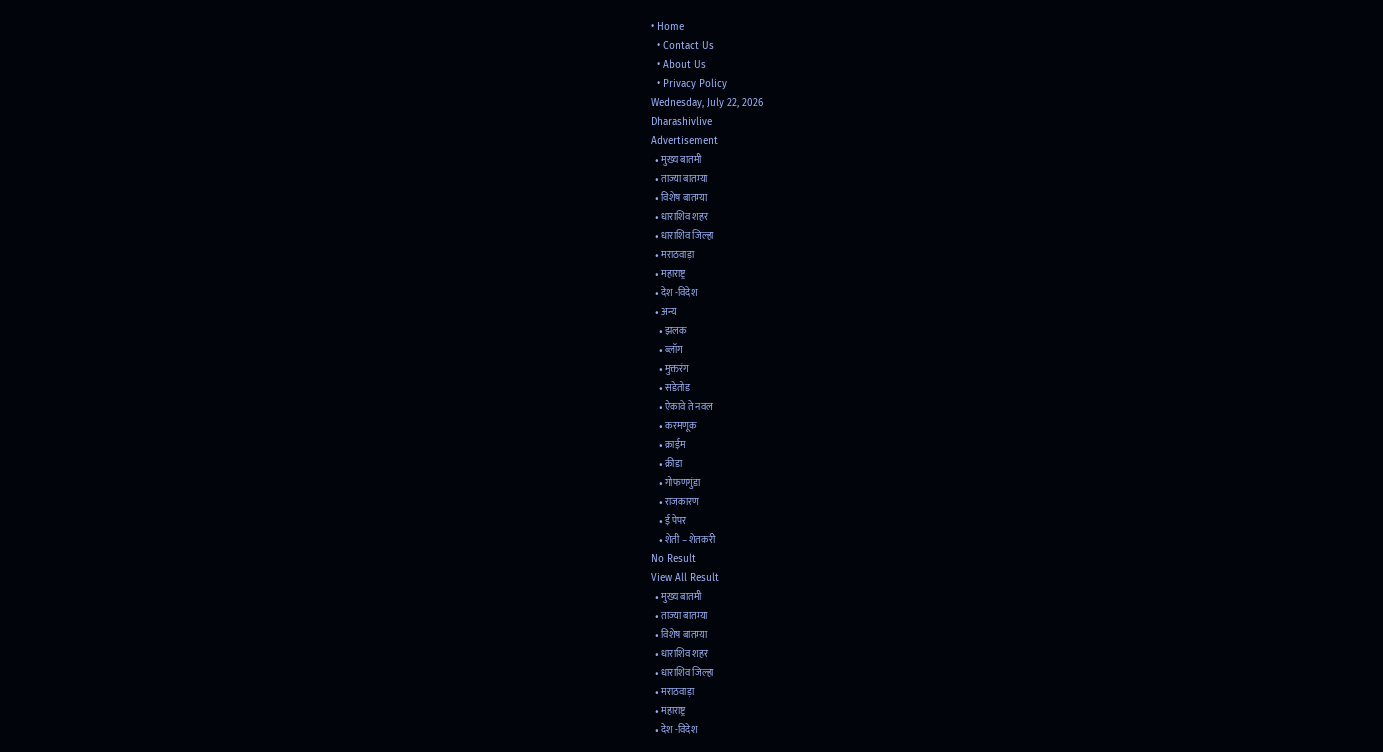• Home
  • Contact Us
  • About Us
  • Privacy Policy
Wednesday, July 22, 2026
Dharashivlive
Advertisement
  • मुख्य बातमी
  • ताज्या बातम्या
  • विशेष बातम्या
  • धाराशिव शहर
  • धाराशिव जिल्हा
  • मराठवाड़ा
  • महाराष्ट्र
  • देश -विदेश
  • अन्य
    • झलक
    • ब्लॉग
    • मुक्तरंग
    • सडेतोड
    • ऐकावे ते नवल
    • करमणूक
    • क्राईम
    • क्रीडा
    • गोफणगुंडा
    • राजकारण
    • ई पेपर
    • शेती – शेतकरी
No Result
View All Result
  • मुख्य बातमी
  • ताज्या बातम्या
  • विशेष बातम्या
  • धाराशिव शहर
  • धाराशिव जिल्हा
  • मराठवाड़ा
  • महाराष्ट्र
  • देश -विदेश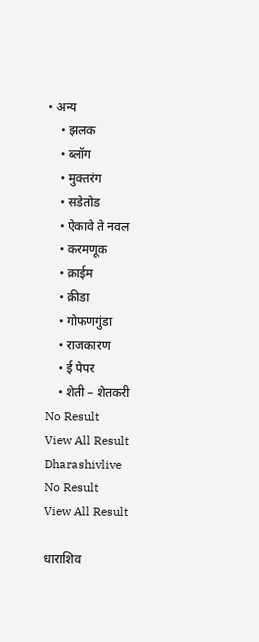• अन्य
    • झलक
    • ब्लॉग
    • मुक्तरंग
    • सडेतोड
    • ऐकावे ते नवल
    • करमणूक
    • क्राईम
    • क्रीडा
    • गोफणगुंडा
    • राजकारण
    • ई पेपर
    • शेती – शेतकरी
No Result
View All Result
Dharashivlive
No Result
View All Result

धाराशिव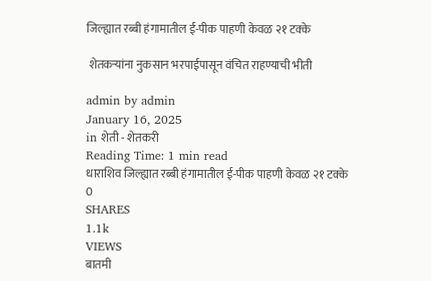जिल्ह्यात रब्बी हंगामातील ई-पीक पाहणी केवळ २१ टक्के

 शेतकऱ्यांना नुकसान भरपाईपासून वंचित राहण्याची भीती

admin by admin
January 16, 2025
in शेती - शेतकरी
Reading Time: 1 min read
धाराशिव जिल्ह्यात रब्बी हंगामातील ई-पीक पाहणी केवळ २१ टक्के
0
SHARES
1.1k
VIEWS
बातमी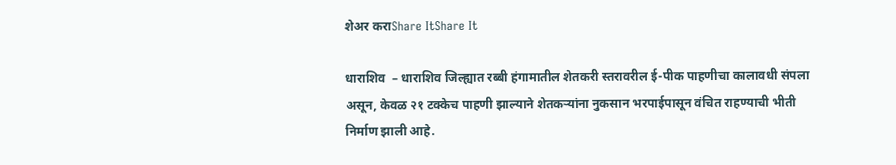शेअर कराShare ItShare It

धाराशिव  – धाराशिव जिल्ह्यात रब्बी हंगामातील शेतकरी स्तरावरील ई-पीक पाहणीचा कालावधी संपला असून, केवळ २१ टक्केच पाहणी झाल्याने शेतकऱ्यांना नुकसान भरपाईपासून वंचित राहण्याची भीती निर्माण झाली आहे.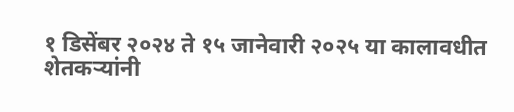१ डिसेंबर २०२४ ते १५ जानेवारी २०२५ या कालावधीत शेतकऱ्यांनी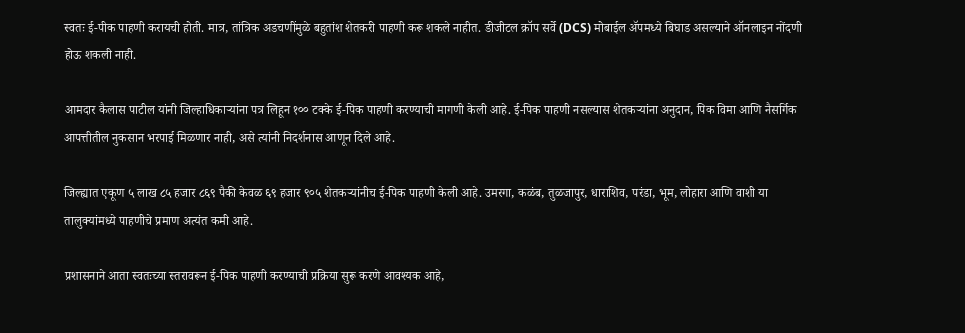स्वतः ई-पीक पाहणी करायची होती. मात्र, तांत्रिक अडचणींमुळे बहुतांश शेतकरी पाहणी करू शकले नाहीत. डीजीटल क्रॉप सर्वे (DCS) मोबाईल ॲपमध्ये बिघाड असल्याने ऑनलाइन नोंदणी होऊ शकली नाही.

आमदार कैलास पाटील यांनी जिल्हाधिकाऱ्यांना पत्र लिहून १०० टक्के ई-पिक पाहणी करण्याची मागणी केली आहे. ई-पिक पाहणी नसल्यास शेतकऱ्यांना अनुदान, पिक विमा आणि नैसर्गिक आपत्तीतील नुकसान भरपाई मिळणार नाही, असे त्यांनी निदर्शनास आणून दिले आहे.

जिल्ह्यात एकूण ५ लाख ८५ हजार ८६९ पैकी केवळ ६९ हजार ९०५ शेतकऱ्यांनीच ई-पिक पाहणी केली आहे. उमरगा, कळंब, तुळजापुर, धाराशिव, परंडा, भूम, लोहारा आणि वाशी या तालुक्यांमध्ये पाहणीचे प्रमाण अत्यंत कमी आहे.

प्रशासनाने आता स्वतःच्या स्तरावरून ई-पिक पाहणी करण्याची प्रक्रिया सुरू करणे आवश्यक आहे,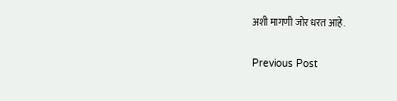अशी मागणी जोर धरत आहे.

Previous Post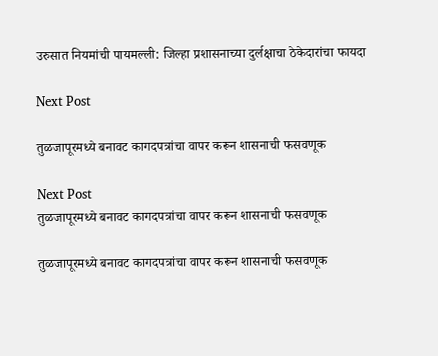उरुसात नियमांची पायमल्ली: जिल्हा प्रशासनाच्या दुर्लक्षाचा ठेकेदारांचा फायदा

Next Post

तुळजापूरमध्ये बनावट कागदपत्रांचा वापर करून शासनाची फसवणूक

Next Post
तुळजापूरमध्ये बनावट कागदपत्रांचा वापर करून शासनाची फसवणूक

तुळजापूरमध्ये बनावट कागदपत्रांचा वापर करून शासनाची फसवणूक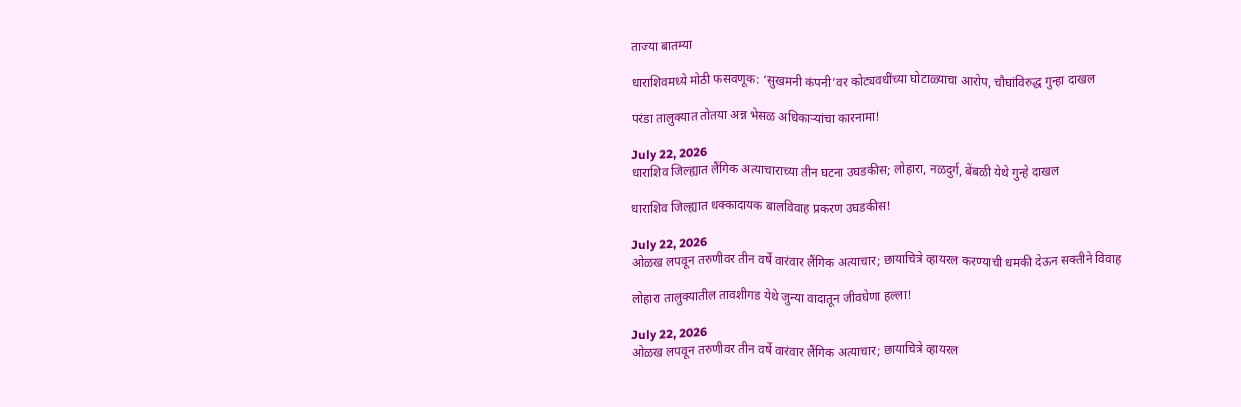ताज्या बातम्या

धाराशिवमध्ये मोठी फसवणूक: ‘सुखमनी कंपनी’वर कोट्यवधींच्या घोटाळ्याचा आरोप, चौघांविरुद्ध गुन्हा दाखल

परंडा तालुक्यात तोतया अन्न भेसळ अधिकाऱ्यांचा कारनामा!

July 22, 2026
धाराशिव जिल्ह्यात लैंगिक अत्याचाराच्या तीन घटना उघडकीस; लोहारा, नळदुर्ग, बेंबळी येथे गुन्हे दाखल

धाराशिव जिल्ह्यात धक्कादायक बालविवाह प्रकरण उघडकीस!

July 22, 2026
ओळख लपवून तरुणीवर तीन वर्षे वारंवार लैंगिक अत्याचार; छायाचित्रे व्हायरल करण्याची धमकी देऊन सक्तीने विवाह

लोहारा तालुक्यातील तावशीगड येथे जुन्या वादातून जीवघेणा हल्ला!

July 22, 2026
ओळख लपवून तरुणीवर तीन वर्षे वारंवार लैंगिक अत्याचार; छायाचित्रे व्हायरल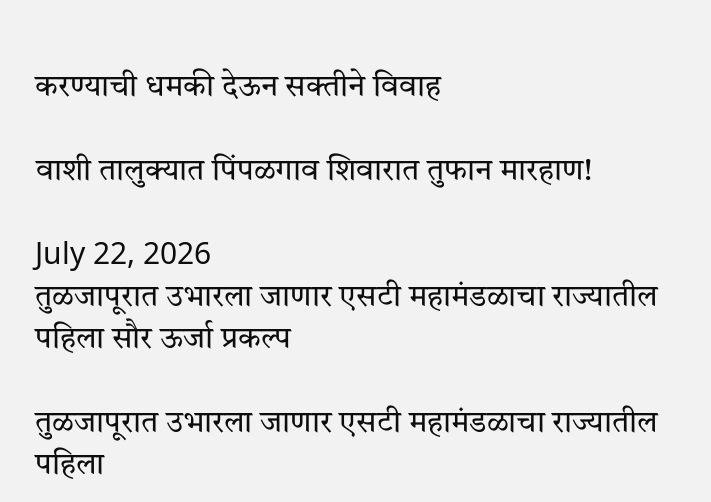करण्याची धमकी देऊन सक्तीने विवाह

वाशी तालुक्यात पिंपळगाव शिवारात तुफान मारहाण!

July 22, 2026
तुळजापूरात उभारला जाणार एसटी महामंडळाचा राज्यातील पहिला सौर ऊर्जा प्रकल्प

तुळजापूरात उभारला जाणार एसटी महामंडळाचा राज्यातील पहिला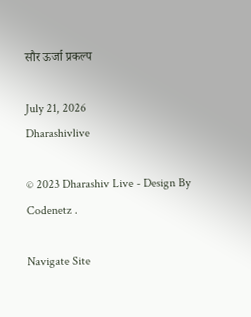सौर ऊर्जा प्रकल्प

July 21, 2026
Dharashivlive

© 2023 Dharashiv Live - Design By Codenetz .

Navigate Site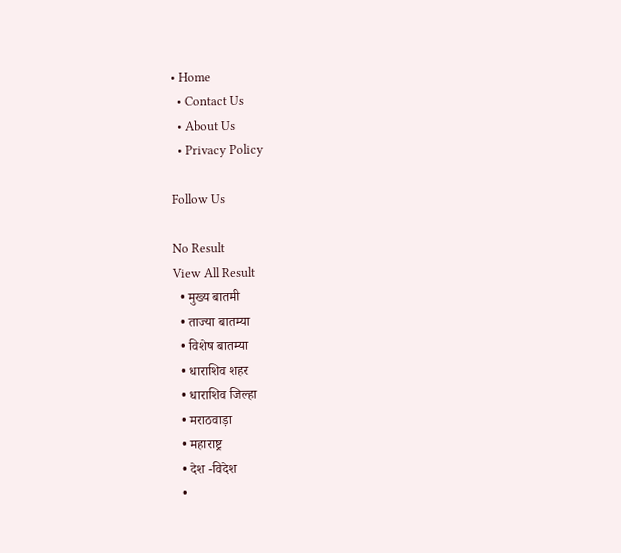• Home
  • Contact Us
  • About Us
  • Privacy Policy

Follow Us

No Result
View All Result
  • मुख्य बातमी
  • ताज्या बातम्या
  • विशेष बातम्या
  • धाराशिव शहर
  • धाराशिव जिल्हा
  • मराठवाड़ा
  • महाराष्ट्र
  • देश -विदेश
  •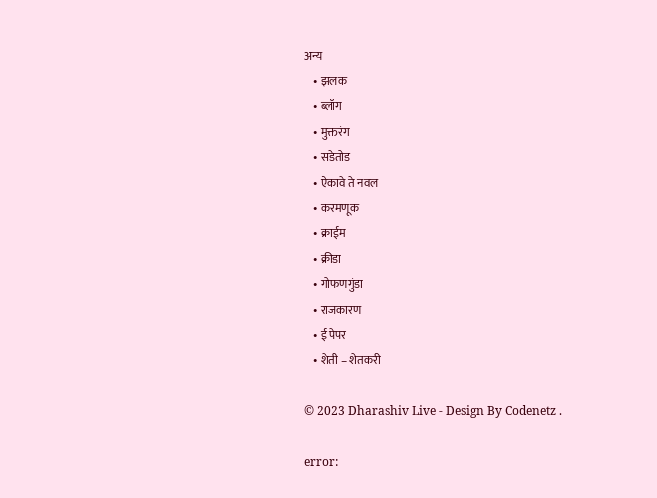अन्य
    • झलक
    • ब्लॉग
    • मुक्तरंग
    • सडेतोड
    • ऐकावे ते नवल
    • करमणूक
    • क्राईम
    • क्रीडा
    • गोफणगुंडा
    • राजकारण
    • ई पेपर
    • शेती – शेतकरी

© 2023 Dharashiv Live - Design By Codenetz .

error: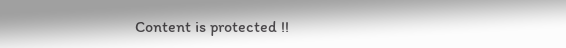Content is protected !!